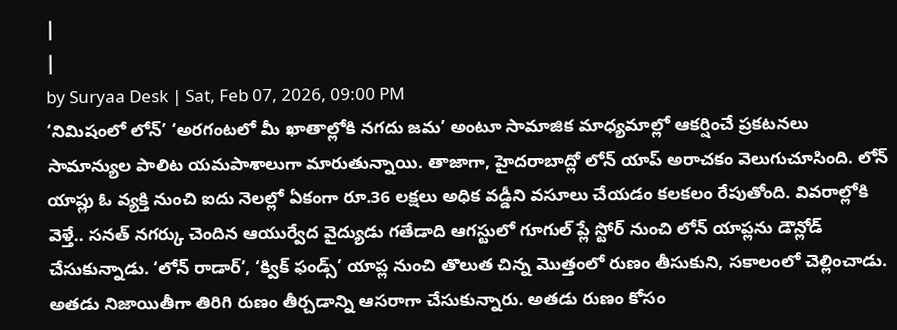|
|
by Suryaa Desk | Sat, Feb 07, 2026, 09:00 PM
‘నిమిషంలో లోన్’ ‘అరగంటలో మీ ఖాతాల్లోకి నగదు జమ’ అంటూ సామాజిక మాధ్యమాల్లో ఆకర్షించే ప్రకటనలు సామాన్యుల పాలిట యమపాశాలుగా మారుతున్నాయి. తాజాగా, హైదరాబాద్లో లోన్ యాప్ అరాచకం వెలుగుచూసింది. లోన్ యాప్లు ఓ వ్యక్తి నుంచి ఐదు నెలల్లో ఏకంగా రూ.36 లక్షలు అధిక వడ్డీని వసూలు చేయడం కలకలం రేపుతోంది. వివరాల్లోకి వెళ్తే.. సనత్ నగర్కు చెందిన ఆయుర్వేద వైద్యుడు గతేడాది ఆగస్టులో గూగుల్ ప్లే స్టోర్ నుంచి లోన్ యాప్లను డౌన్లోడ్ చేసుకున్నాడు. ‘లోన్ రాడార్’, ‘క్విక్ ఫండ్స్’ యాప్ల నుంచి తొలుత చిన్న మొత్తంలో రుణం తీసుకుని, సకాలంలో చెల్లించాడు. అతడు నిజాయితీగా తిరిగి రుణం తీర్చడాన్ని ఆసరాగా చేసుకున్నారు. అతడు రుణం కోసం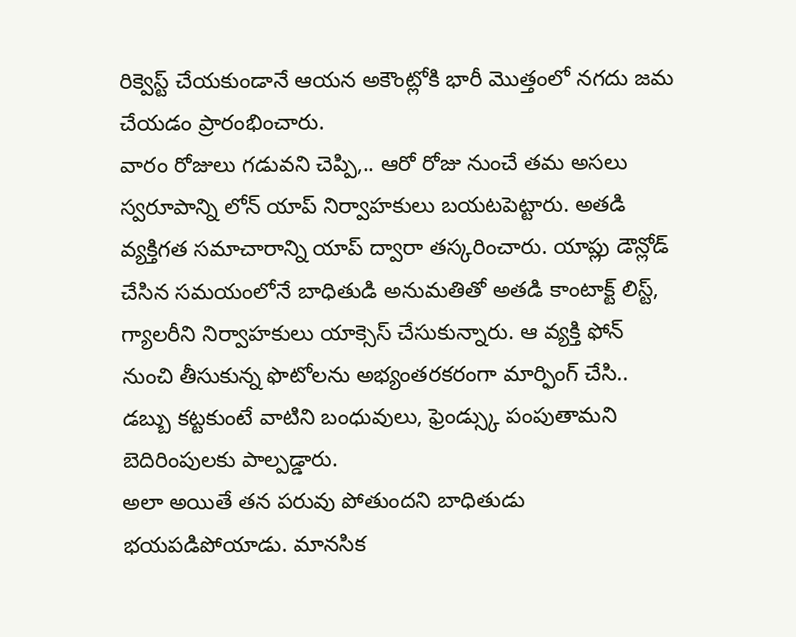రిక్వెస్ట్ చేయకుండానే ఆయన అకౌంట్లోకి భారీ మొత్తంలో నగదు జమ చేయడం ప్రారంభించారు.
వారం రోజులు గడువని చెప్పి,.. ఆరో రోజు నుంచే తమ అసలు స్వరూపాన్ని లోన్ యాప్ నిర్వాహకులు బయటపెట్టారు. అతడి వ్యక్తిగత సమాచారాన్ని యాప్ ద్వారా తస్కరించారు. యాప్లు డౌన్లోడ్ చేసిన సమయంలోనే బాధితుడి అనుమతితో అతడి కాంటాక్ట్ లిస్ట్, గ్యాలరీని నిర్వాహకులు యాక్సెస్ చేసుకున్నారు. ఆ వ్యక్తి ఫోన్ నుంచి తీసుకున్న ఫొటోలను అభ్యంతరకరంగా మార్ఫింగ్ చేసి.. డబ్బు కట్టకుంటే వాటిని బంధువులు, ఫ్రెండ్స్కు పంపుతామని బెదిరింపులకు పాల్పడ్డారు.
అలా అయితే తన పరువు పోతుందని బాధితుడు భయపడిపోయాడు. మానసిక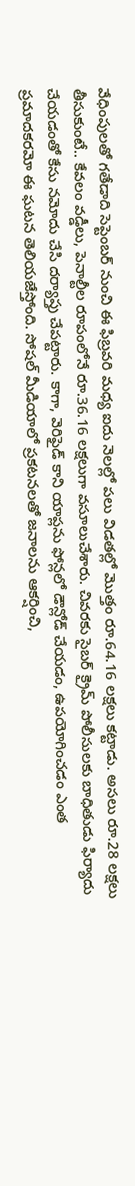వేధింపులతో గతేడాది సెప్టెంబర్ నుంచి ఈ ఫిబ్రవరి మధ్య ఐదు నెలల్లో పలు విడతల్లో మొత్తం రూ.64.16 లక్షలు కట్టాడు. అసలు రూ.28 లక్షలు తీసుకుంటే.. కేవలం వడ్డీలు, పెనాల్టీల రూపంలోనే రూ.36.16 లక్షలుగా వసూలుచేశారు. చివరకు సైబర్ క్రైమ్ పోలీసులకు బాధితుడు ఫిర్యాదు చేయడంతో కేసు నమోదు చేసి దర్యాప్తు చేపట్టారు. కాగా, వెరిఫైడ్ కాని యాప్లను ఫోన్లలో డౌన్లోడ్ చేయడం, ఉపయోగించడం ఎంత ప్రమాదకరమో ఈ ఘటన తెలియజేస్తోంది. సోషల్ మీడియాలో ప్రకటనలతో జనాలను ఆకర్షించి,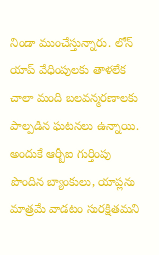నిండా ముంచేస్తున్నారు. లోన్ యాప్ వేధింపులకు తాళలేక చాలా మంది బలవన్మరణాలకు పాల్పడిన ఘటనలు ఉన్నాయి. అందుకే ఆర్బీఐ గుర్తింపు పొందిన బ్యాంకులు, యాప్లను మాత్రమే వాడటం సురక్షితమని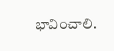భావించాలి.